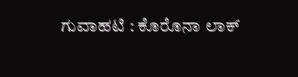ಗುವಾಹಟಿ : ಕೊರೊನಾ ಲಾಕ್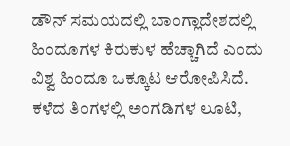ಡೌನ್ ಸಮಯದಲ್ಲಿ ಬಾಂಗ್ಲಾದೇಶದಲ್ಲಿ ಹಿಂದೂಗಳ ಕಿರುಕುಳ ಹೆಚ್ಚಾಗಿದೆ ಎಂದು ವಿಶ್ವ ಹಿಂದೂ ಒಕ್ಕೂಟ ಆರೋಪಿಸಿದೆ. ಕಳೆದ ತಿಂಗಳಲ್ಲಿ ಅಂಗಡಿಗಳ ಲೂಟಿ,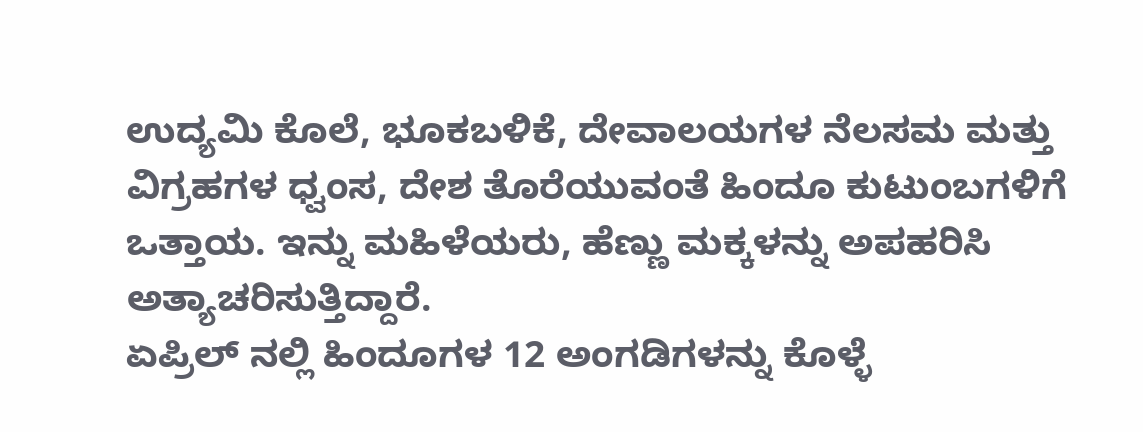ಉದ್ಯಮಿ ಕೊಲೆ, ಭೂಕಬಳಿಕೆ, ದೇವಾಲಯಗಳ ನೆಲಸಮ ಮತ್ತು ವಿಗ್ರಹಗಳ ಧ್ವಂಸ, ದೇಶ ತೊರೆಯುವಂತೆ ಹಿಂದೂ ಕುಟುಂಬಗಳಿಗೆ ಒತ್ತಾಯ. ಇನ್ನು ಮಹಿಳೆಯರು, ಹೆಣ್ಣು ಮಕ್ಕಳನ್ನು ಅಪಹರಿಸಿ ಅತ್ಯಾಚರಿಸುತ್ತಿದ್ದಾರೆ.
ಏಪ್ರಿಲ್ ನಲ್ಲಿ ಹಿಂದೂಗಳ 12 ಅಂಗಡಿಗಳನ್ನು ಕೊಳ್ಳೆ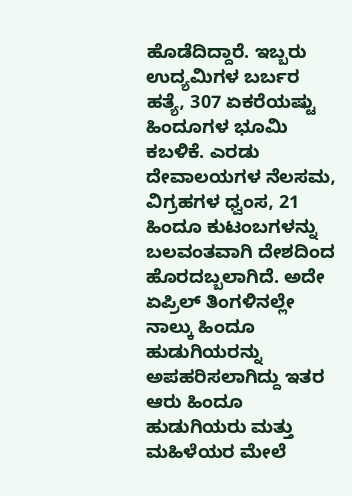ಹೊಡೆದಿದ್ದಾರೆ. ಇಬ್ಬರು ಉದ್ಯಮಿಗಳ ಬರ್ಬರ ಹತ್ಯೆ, 307 ಏಕರೆಯಷ್ಟು ಹಿಂದೂಗಳ ಭೂಮಿ ಕಬಳಿಕೆ. ಎರಡು ದೇವಾಲಯಗಳ ನೆಲಸಮ, ವಿಗ್ರಹಗಳ ಧ್ವಂಸ, 21 ಹಿಂದೂ ಕುಟಂಬಗಳನ್ನು ಬಲವಂತವಾಗಿ ದೇಶದಿಂದ ಹೊರದಬ್ಬಲಾಗಿದೆ. ಅದೇ ಏಪ್ರಿಲ್ ತಿಂಗಳಿನಲ್ಲೇ ನಾಲ್ಕು ಹಿಂದೂ ಹುಡುಗಿಯರನ್ನು ಅಪಹರಿಸಲಾಗಿದ್ದು ಇತರ ಆರು ಹಿಂದೂ ಹುಡುಗಿಯರು ಮತ್ತು ಮಹಿಳೆಯರ ಮೇಲೆ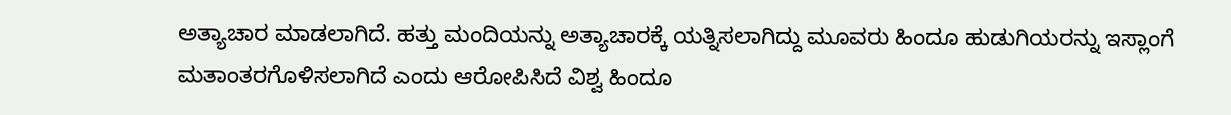ಅತ್ಯಾಚಾರ ಮಾಡಲಾಗಿದೆ. ಹತ್ತು ಮಂದಿಯನ್ನು ಅತ್ಯಾಚಾರಕ್ಕೆ ಯತ್ನಿಸಲಾಗಿದ್ದು ಮೂವರು ಹಿಂದೂ ಹುಡುಗಿಯರನ್ನು ಇಸ್ಲಾಂಗೆ ಮತಾಂತರಗೊಳಿಸಲಾಗಿದೆ ಎಂದು ಆರೋಪಿಸಿದೆ ವಿಶ್ವ ಹಿಂದೂ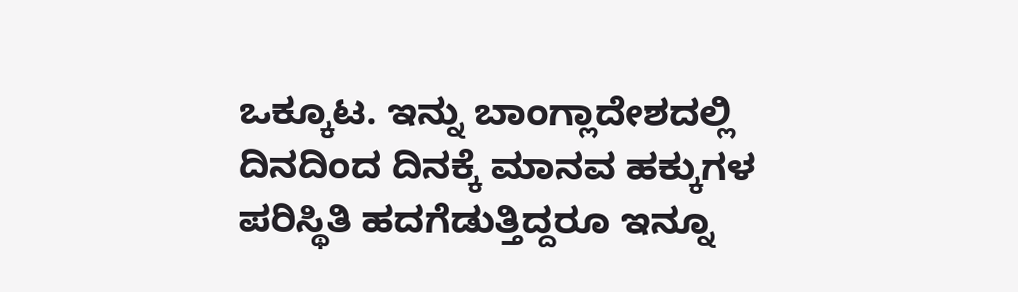ಒಕ್ಕೂಟ. ಇನ್ನು ಬಾಂಗ್ಲಾದೇಶದಲ್ಲಿ ದಿನದಿಂದ ದಿನಕ್ಕೆ ಮಾನವ ಹಕ್ಕುಗಳ ಪರಿಸ್ಥಿತಿ ಹದಗೆಡುತ್ತಿದ್ದರೂ ಇನ್ನೂ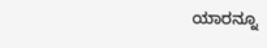ಯಾರನ್ನೂ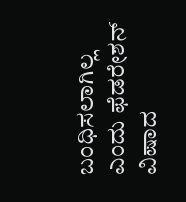ಬಂಧಿಸಲಾಗಿಲ್ಲ ಎಂದು ಫೆಡರೇಶನ್ ವಿಷಾದ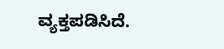ವ್ಯಕ್ತಪಡಿಸಿದೆ.